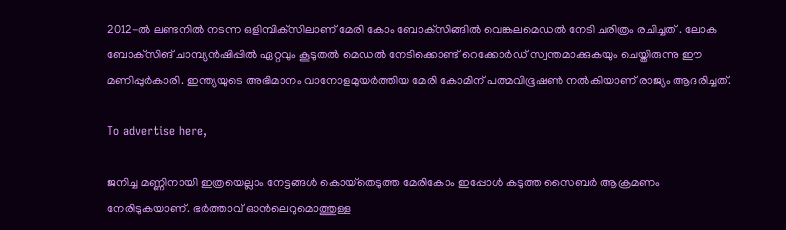2012-ല്‍ ലണ്ടനില്‍ നടന്ന ഒളിമ്പിക്‌സിലാണ് മേരി കോം ബോക്‌സിങ്ങില്‍ വെങ്കലമെഡല്‍ നേടി ചരിത്രം രചിച്ചത് . ലോക ബോക്‌സിങ് ചാമ്പ്യന്‍ഷിപ്പില്‍ ഏറ്റവും കൂടുതല്‍ മെഡല്‍ നേടിക്കൊണ്ട് റെക്കോര്‍ഡ് സ്വന്തമാക്കുകയും ചെയ്തിരുന്നു ഈ മണിപ്പുര്‍കാരി. ഇന്ത്യയുടെ അഭിമാനം വാനോളമുയര്‍ത്തിയ മേരി കോമിന് പത്മവിഭൂഷണ്‍ നല്‍കിയാണ് രാജ്യം ആദരിച്ചത്.

To advertise here,

ജനിച്ച മണ്ണിനായി ഇത്രയെല്ലാം നേട്ടങ്ങള്‍ കൊയ്‌തെടുത്ത മേരികോം ഇപ്പോള്‍ കടുത്ത സൈബര്‍ ആക്രമണം നേരിടുകയാണ്. ഭര്‍ത്താവ് ഓന്‍ലെറുമൊത്തുള്ള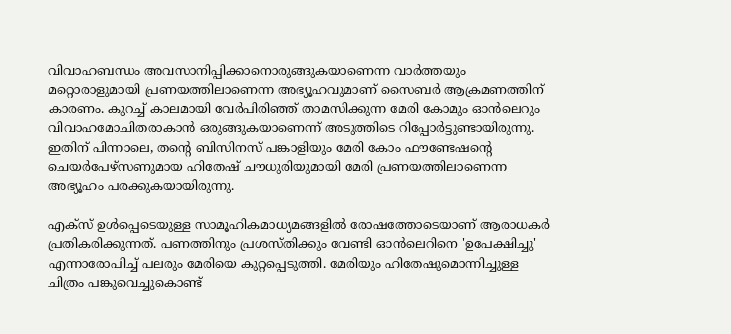വിവാഹബന്ധം അവസാനിപ്പിക്കാനൊരുങ്ങുകയാണെന്ന വാര്‍ത്തയും മറ്റൊരാളുമായി പ്രണയത്തിലാണെന്ന അഭ്യൂഹവുമാണ് സൈബര്‍ ആക്രമണത്തിന് കാരണം. കുറച്ച് കാലമായി വേര്‍പിരിഞ്ഞ് താമസിക്കുന്ന മേരി കോമും ഓന്‍ലെറും വിവാഹമോചിതരാകാന്‍ ഒരുങ്ങുകയാണെന്ന് അടുത്തിടെ റിപ്പോര്‍ട്ടുണ്ടായിരുന്നു. ഇതിന് പിന്നാലെ, തന്റെ ബിസിനസ് പങ്കാളിയും മേരി കോം ഫൗണ്ടേഷന്റെ ചെയര്‍പേഴ്‌സണുമായ ഹിതേഷ് ചൗധുരിയുമായി മേരി പ്രണയത്തിലാണെന്ന അഭ്യൂഹം പരക്കുകയായിരുന്നു.

എക്‌സ് ഉള്‍പ്പെടെയുള്ള സാമൂഹികമാധ്യമങ്ങളില്‍ രോഷത്തോടെയാണ് ആരാധകര്‍ പ്രതികരിക്കുന്നത്. പണത്തിനും പ്രശസ്തിക്കും വേണ്ടി ഓന്‍ലെറിനെ 'ഉപേക്ഷിച്ചു' എന്നാരോപിച്ച് പലരും മേരിയെ കുറ്റപ്പെടുത്തി. മേരിയും ഹിതേഷുമൊന്നിച്ചുള്ള ചിത്രം പങ്കുവെച്ചുകൊണ്ട്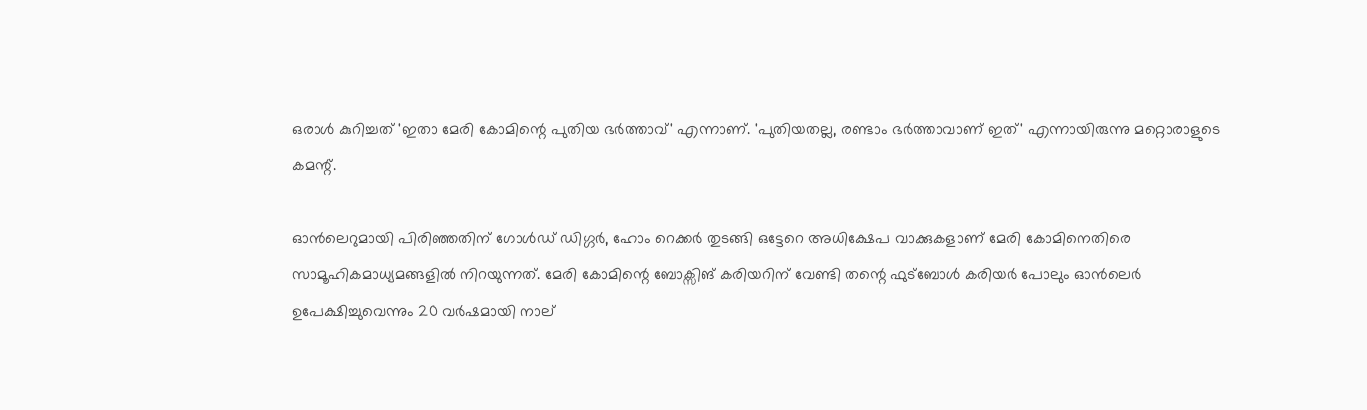ഒരാള്‍ കുറിച്ചത് 'ഇതാ മേരി കോമിന്റെ പുതിയ ഭര്‍ത്താവ്' എന്നാണ്. 'പുതിയതല്ല, രണ്ടാം ഭര്‍ത്താവാണ് ഇത്' എന്നായിരുന്നു മറ്റൊരാളുടെ കമന്റ്.

ഓന്‍ലെറുമായി പിരിഞ്ഞതിന് ഗോള്‍ഡ് ഡിഗ്ഗര്‍, ഹോം റെക്കര്‍ തുടങ്ങി ഒട്ടേറെ അധിക്ഷേപ വാക്കുകളാണ് മേരി കോമിനെതിരെ സാമൂഹികമാധ്യമങ്ങളില്‍ നിറയുന്നത്. മേരി കോമിന്റെ ബോക്സിങ് കരിയറിന് വേണ്ടി തന്റെ ഫുട്ബോൾ കരിയർ പോലും ഓൻലെർ ഉപേക്ഷിച്ചുവെന്നും 20 വർഷമായി നാല്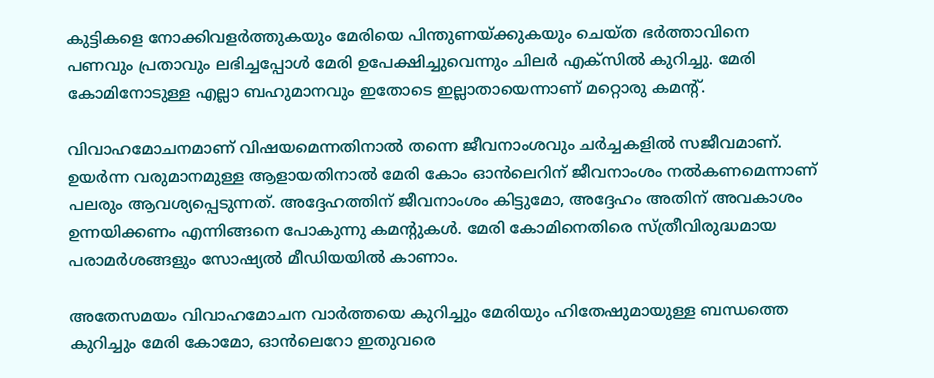കുട്ടികളെ നോക്കിവളർത്തുകയും മേരിയെ പിന്തുണയ്ക്കുകയും ചെയ്ത ഭര്‍ത്താവിനെ പണവും പ്രതാവും ലഭിച്ചപ്പോള്‍ മേരി ഉപേക്ഷിച്ചുവെന്നും ചിലർ എക്സിൽ കുറിച്ചു. മേരി കോമിനോടുള്ള എല്ലാ ബഹുമാനവും ഇതോടെ ഇല്ലാതായെന്നാണ് മറ്റൊരു കമന്റ്.

വിവാഹമോചനമാണ് വിഷയമെന്നതിനാല്‍ തന്നെ ജീവനാംശവും ചര്‍ച്ചകളില്‍ സജീവമാണ്. ഉയര്‍ന്ന വരുമാനമുള്ള ആളായതിനാല്‍ മേരി കോം ഓന്‍ലെറിന് ജീവനാംശം നല്‍കണമെന്നാണ് പലരും ആവശ്യപ്പെടുന്നത്. അദ്ദേഹത്തിന് ജീവനാംശം കിട്ടുമോ, അദ്ദേഹം അതിന് അവകാശം ഉന്നയിക്കണം എന്നിങ്ങനെ പോകുന്നു കമന്റുകള്‍. മേരി കോമിനെതിരെ സ്ത്രീവിരുദ്ധമായ പരാമര്‍ശങ്ങളും സോഷ്യല്‍ മീഡിയയില്‍ കാണാം.

അതേസമയം വിവാഹമോചന വാര്‍ത്തയെ കുറിച്ചും മേരിയും ഹിതേഷുമായുള്ള ബന്ധത്തെ കുറിച്ചും മേരി കോമോ, ഓന്‍ലെറോ ഇതുവരെ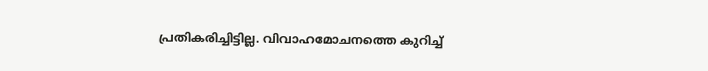പ്രതികരിച്ചിട്ടില്ല. വിവാഹമോചനത്തെ കുറിച്ച്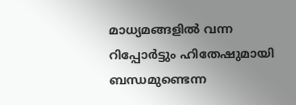മാധ്യമങ്ങളില്‍ വന്ന റിപ്പോര്‍ട്ടും ഹിതേഷുമായി ബന്ധമുണ്ടെന്ന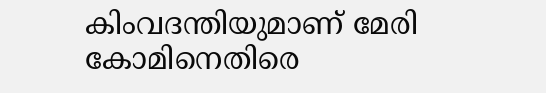കിംവദന്തിയുമാണ് മേരി കോമിനെതിരെ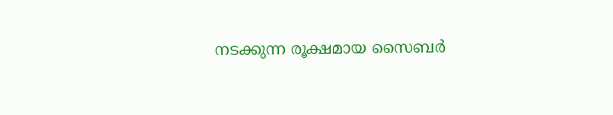നടക്കുന്ന രൂക്ഷമായ സൈബര്‍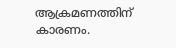ആക്രമണത്തിന് കാരണം.